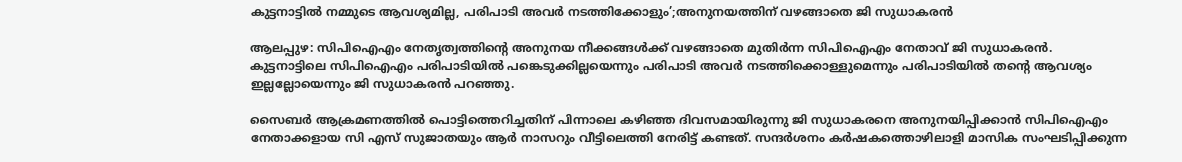കുട്ടനാട്ടിൽ നമ്മുടെ ആവശ്യമില്ല, പരിപാടി അവർ നടത്തിക്കോളും’;അനുനയത്തിന് വഴങ്ങാതെ ജി സുധാകരന്‍

ആലപ്പുഴ: സിപിഐഎം നേതൃത്വത്തിന്റെ അനുനയ നീക്കങ്ങൾക്ക് വഴങ്ങാതെ മുതിർന്ന സിപിഐഎം നേതാവ് ജി സുധാകരൻ. കുട്ടനാട്ടിലെ സിപിഐഎം പരിപാടിയില്‍ പങ്കെടുക്കില്ലയെന്നും പരിപാടി അവർ നടത്തിക്കൊള്ളുമെന്നും പരിപാടിയിൽ തന്റെ ആവശ്യം ഇല്ലല്ലോയെന്നും ജി സുധാകരൻ പറഞ്ഞു.

സൈബർ ആക്രമണത്തിൽ പൊട്ടിത്തെറിച്ചതിന് പിന്നാലെ കഴിഞ്ഞ ദിവസമായിരുന്നു ജി സുധാകരനെ അനുനയിപ്പിക്കാൻ സിപിഐഎം നേതാക്കളായ സി എസ് സുജാതയും ആർ നാസറും വീട്ടിലെത്തി നേരിട്ട് കണ്ടത്. സന്ദർശനം കർഷകത്തൊഴിലാളി മാസിക സംഘടിപ്പിക്കുന്ന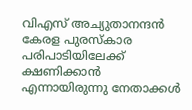വിഎസ് അച്യുതാനന്ദൻ കേരള പുരസ്കാര പരിപാടിയിലേക്ക് ക്ഷണിക്കാൻ എന്നായിരുന്നു നേതാക്കൾ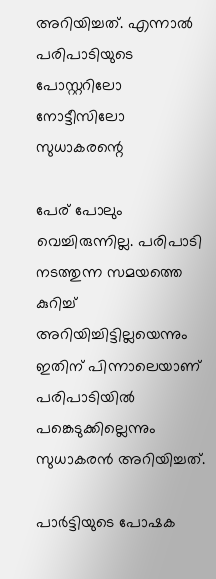അറിയിച്ചത്. എന്നാൽ പരിപാടിയുടെ പോസ്റ്ററിലോ നോട്ടീസിലോ സുധാകരന്റെ

പേര് പോലും വെച്ചിരുന്നില്ല. പരിപാടി നടത്തുന്ന സമയത്തെ കുറിച്ച് അറിയിച്ചിട്ടില്ലയെന്നും ഇതിന് പിന്നാലെയാണ് പരിപാടിയിൽ പങ്കെടുക്കില്ലെന്നും സുധാകരൻ അറിയിച്ചത്.

പാർട്ടിയുടെ പോഷക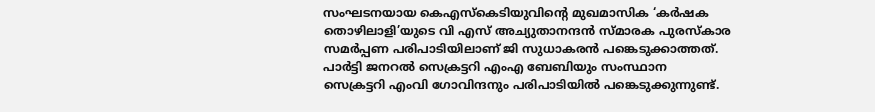സംഘടനയായ കെഎസ്‌കെടിയുവിൻ്റെ മുഖമാസിക ‘കർഷക തൊഴിലാളി’യുടെ വി എസ് അച്യുതാനന്ദൻ സ്മാരക പുരസ്കാര സമർപ്പണ പരിപാടിയിലാണ് ജി സുധാകരൻ പങ്കെടുക്കാത്തത്. പാർട്ടി ജനറൽ സെക്രട്ടറി എംഎ ബേബിയും സംസ്ഥാന സെക്രട്ടറി എംവി ഗോവിന്ദനും പരിപാടിയിൽ പങ്കെടുക്കുന്നുണ്ട്.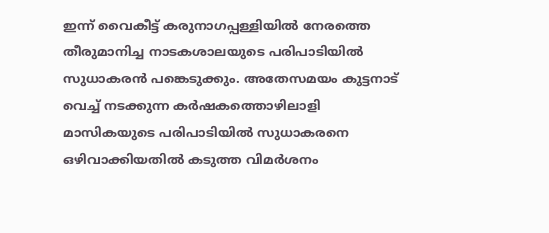ഇന്ന് വൈകീട്ട് കരുനാഗപ്പള്ളിയിൽ നേരത്തെ തീരുമാനിച്ച നാടകശാലയുടെ പരിപാടിയിൽ സുധാകരൻ പങ്കെടുക്കും. അതേസമയം കുട്ടനാട് വെച്ച് നടക്കുന്ന കർഷകത്തൊഴിലാളി മാസികയുടെ പരിപാടിയിൽ സുധാകരനെ ഒഴിവാക്കിയതിൽ കടുത്ത വിമർശനം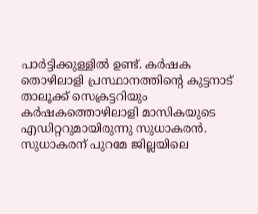പാർട്ടിക്കുള്ളിൽ ഉണ്ട്. കർഷക തൊഴിലാളി പ്രസ്ഥാനത്തിന്റെ കുട്ടനാട് താലൂക്ക് സെക്രട്ടറിയും കർഷകത്തൊഴിലാളി മാസികയുടെ എഡിറ്ററുമായിരുന്നു സുധാകരൻ. സുധാകരന് പുറമേ ജില്ലയിലെ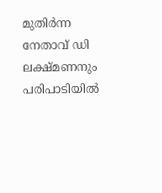മുതിർന്ന നേതാവ് ഡി ലക്ഷ്മണനും പരിപാടിയിൽ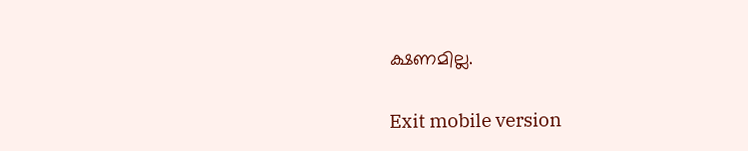ക്ഷണമില്ല.

Exit mobile version